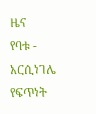ዜና
የባቱ - አርሲነገሌ የፍጥነት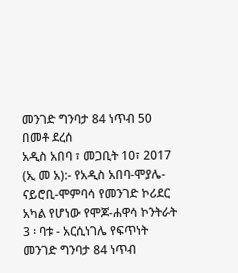መንገድ ግንባታ 84 ነጥብ 50 በመቶ ደረሰ
አዲስ አበባ ፣ መጋቢት 10፣ 2017 (ኢ መ አ):- የአዲስ አበባ-ሞያሌ-ናይሮቢ-ሞምባሳ የመንገድ ኮሪደር አካል የሆነው የሞጆ-ሐዋሳ ኮንትራት 3 ፡ ባቱ - አርሲነገሌ የፍጥነት መንገድ ግንባታ 84 ነጥብ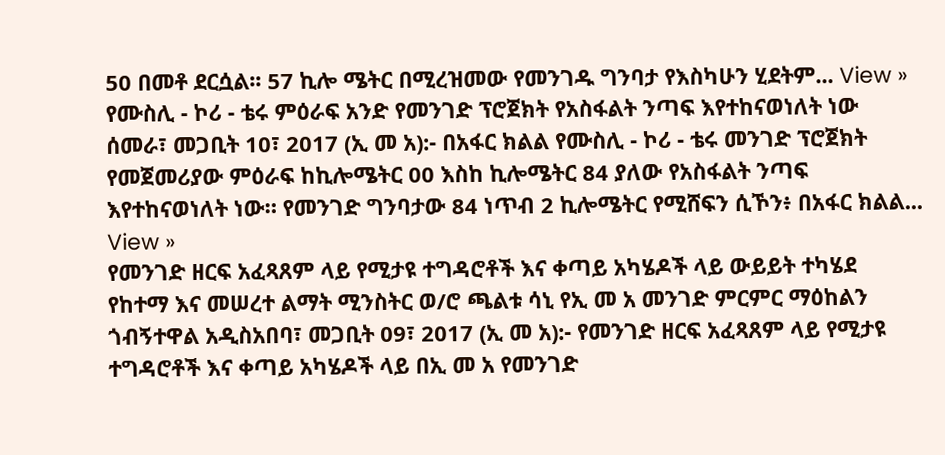50 በመቶ ደርሷል፡፡ 57 ኪሎ ሜትር በሚረዝመው የመንገዱ ግንባታ የእስካሁን ሂደትም... View »
የሙስሊ - ኮሪ - ቴሩ ምዕራፍ አንድ የመንገድ ፕሮጀክት የአስፋልት ንጣፍ እየተከናወነለት ነው
ሰመራ፣ መጋቢት 10፣ 2017 (ኢ መ አ):- በአፋር ክልል የሙስሊ - ኮሪ - ቴሩ መንገድ ፕሮጀክት የመጀመሪያው ምዕራፍ ከኪሎሜትር 00 እስከ ኪሎሜትር 84 ያለው የአስፋልት ንጣፍ እየተከናወነለት ነው። የመንገድ ግንባታው 84 ነጥብ 2 ኪሎሜትር የሚሸፍን ሲኾን፥ በአፋር ክልል... View »
የመንገድ ዘርፍ አፈጻጸም ላይ የሚታዩ ተግዳሮቶች እና ቀጣይ አካሄዶች ላይ ውይይት ተካሄደ
የከተማ እና መሠረተ ልማት ሚንስትር ወ/ሮ ጫልቱ ሳኒ የኢ መ አ መንገድ ምርምር ማዕከልን ጎብኝተዋል አዲስአበባ፣ መጋቢት 09፣ 2017 (ኢ መ አ):- የመንገድ ዘርፍ አፈጻጸም ላይ የሚታዩ ተግዳሮቶች እና ቀጣይ አካሄዶች ላይ በኢ መ አ የመንገድ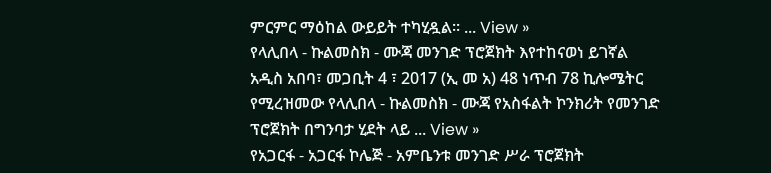ምርምር ማዕከል ውይይት ተካሂዷል። ... View »
የላሊበላ - ኩልመስክ - ሙጃ መንገድ ፕሮጀክት እየተከናወነ ይገኛል
አዲስ አበባ፣ መጋቢት 4 ፣ 2017 (ኢ መ አ) 48 ነጥብ 78 ኪሎሜትር የሚረዝመው የላሊበላ - ኩልመስክ - ሙጃ የአስፋልት ኮንክሪት የመንገድ ፕሮጀክት በግንባታ ሂደት ላይ ... View »
የአጋርፋ - አጋርፋ ኮሌጅ - አምቤንቱ መንገድ ሥራ ፕሮጀክት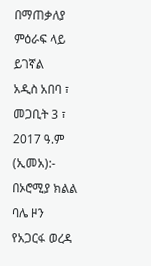በማጠቃለያ ምዕራፍ ላይ ይገኛል
አዲስ አበባ ፣ መጋቢት 3 ፣ 2017 ዓ.ም (ኢመአ):- በኦሮሚያ ክልል ባሌ ዞን የአጋርፋ ወረዳ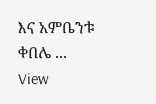እና አምቤንቱ ቀበሌ ... View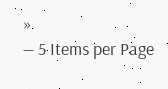»
— 5 Items per Page